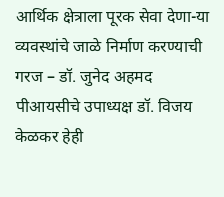आर्थिक क्षेत्राला पूरक सेवा देणा-या व्यवस्थांचे जाळे निर्माण करण्याची गरज – डॉ. जुनेद अहमद
पीआयसीचे उपाध्यक्ष डॉ. विजय केळकर हेही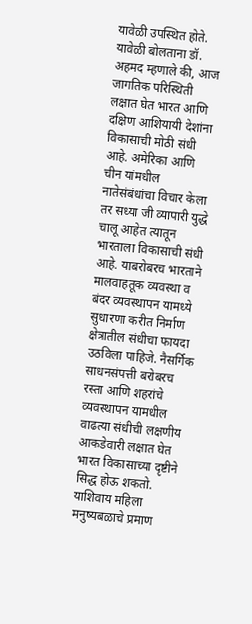यावेळी उपस्थित होते.
यावेळी बोलताना डॉ. अहमद म्हणाले की, आज जागतिक परिस्थिती लक्षात घेत भारत आणि दक्षिण आशियायी देशांना विकासाची मोठी संधी आहे. अमेरिका आणि चीन यांमधील नातेसंबंधांचा विचार केला तर सध्या जी व्यापारी युद्धे चालू आहेत त्यातून भारताला विकासाची संधी आहे. याबरोबरच भारताने मालवाहतूक व्यवस्था व बंदर व्यवस्थापन यामध्ये सुधारणा करीत निर्माण क्षेत्रातील संधीचा फायदा उठविला पाहिजे. नैसर्गिक साधनसंपत्ती बरोबरच रस्ता आणि शहरांचे व्यवस्थापन यामधील वाढत्या संधीची लक्षणीय आकडेवारी लक्षात घेत भारत विकासाच्या दृष्टीने सिद्ध होऊ शकतो. याशिवाय महिला मनुष्यबळाचे प्रमाण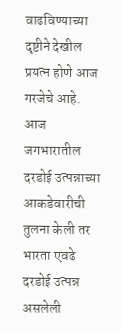वाढविण्याच्या दृष्टीने देखील प्रयत्न होणे आज गरजेचे आहे.
आज जगभारातील दरडोई उत्पन्नाच्या आकडेवारीची तुलना केली तर भारता एवढे दरडोई उत्पन्न असलेली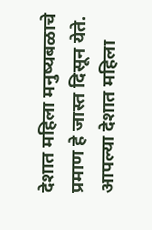देशात महिला मनुष्यबळाचे प्रमाण हे जास्त दिसून येते. आपल्या देशात महिला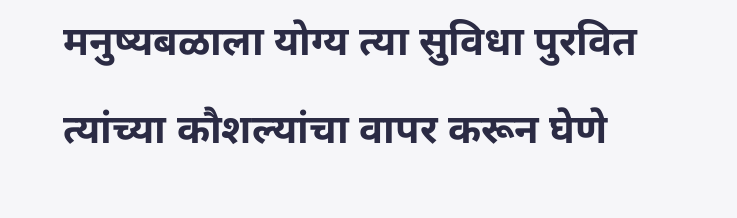मनुष्यबळाला योग्य त्या सुविधा पुरवित त्यांच्या कौशल्यांचा वापर करून घेणे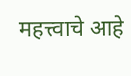महत्त्वाचे आहे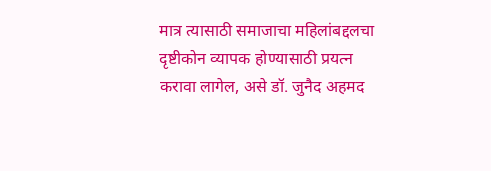मात्र त्यासाठी समाजाचा महिलांबद्दलचा दृष्टीकोन व्यापक होण्यासाठी प्रयत्न करावा लागेल, असे डॉ. जुनैद अहमद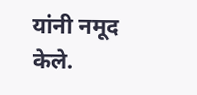यांनी नमूद केले.